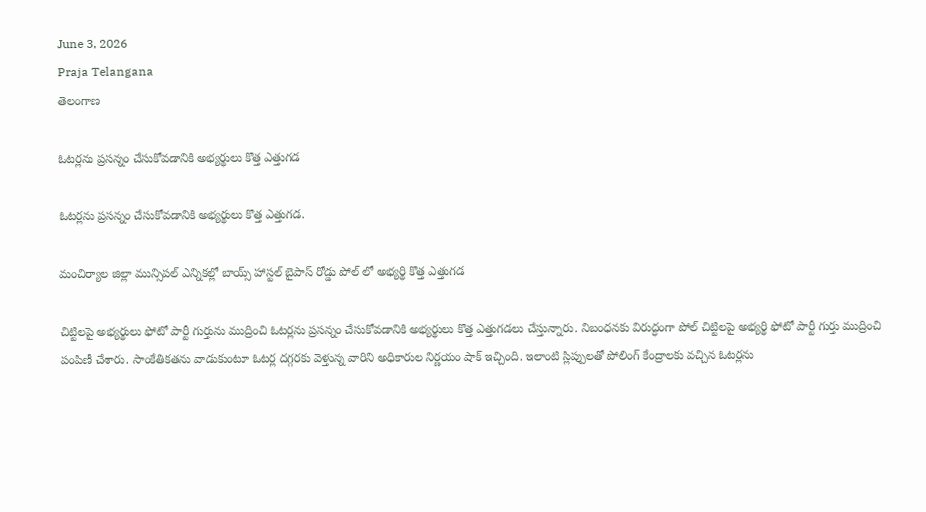June 3, 2026
Praja Telangana
తెలంగాణ

ఓటర్లను ప్రసన్నం చేసుకోవడానికి అభ్యర్థులు కొత్త ఎత్తుగడ

ఓటర్లను ప్రసన్నం చేసుకోవడానికి అభ్యర్థులు కొత్త ఎత్తుగడ.

మంచిర్యాల జిల్లా మున్సిపల్ ఎన్నికల్లో బాయ్స్ హాస్టల్ బైపాస్ రోడ్డు పోల్ లో అభ్యర్థి కొత్త ఎత్తుగడ

చిట్టిలపై అభ్యర్థులు ఫోటో పార్టీ గుర్తును ముద్రించి ఓటర్లను ప్రసన్నం చేసుకోవడానికి అభ్యర్థులు కొత్త ఎత్తుగడలు చేస్తున్నారు. నిబంధనకు విరుద్ధంగా పోల్ చిట్టిలపై అభ్యర్థి ఫోటో పార్టీ గుర్తు ముద్రించి పంపిణీ చేశారు. సాంకేతికతను వాడుకుంటూ ఓటర్ల దగ్గరకు వెళ్తున్న వారిని అధికారుల నిర్ణయం షాక్ ఇచ్చింది. ఇలాంటి స్లిప్పులతో పోలింగ్ కేంద్రాలకు వచ్చిన ఓటర్లను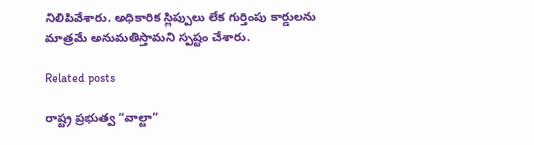నిలిపివేశారు. అధికారిక స్లిప్పులు లేక గుర్తింపు కార్డులను మాత్రమే అనుమతిస్తామని స్పష్టం చేశారు.

Related posts

రాష్ట్ర ప్రభుత్వ “వాల్టా”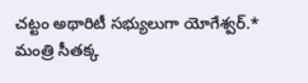చట్టం అథారిటీ సభ్యులుగా యోగేశ్వర్.* మంత్రి సీతక్క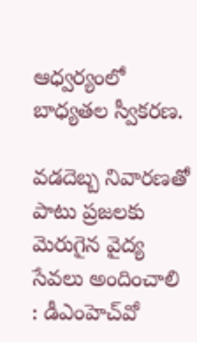ఆధ్వర్యంలో బాధ్యతల స్వీకరణ.

వడదెబ్బ నివారణతో పాటు ప్రజలకు మెరుగైన వైద్య సేవలు అందించాలి : డీఎంహెచ్‌వో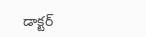డాక్టర్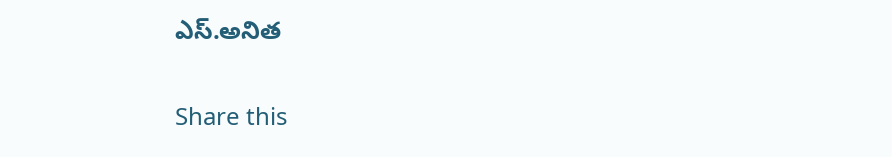ఎస్.అనిత

Share this